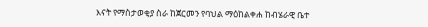እናት የማስታወቂያ ስራ ከጀርመን የባህል ማዕከልቀሐ ከብሄራዊ ቤተ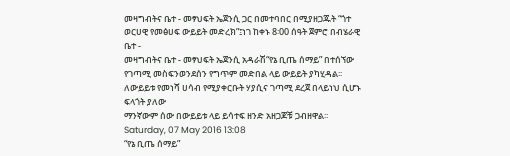መዛግብትና ቤተ - መፃህፍት ኤጀንሲ ጋር በመተባበር በሚያዘጋጁት “ጎተ ወርሀዊ የመፅሀፍ ውይይት መድረክ”፤ነገ ከቀኑ 8፡00 ሰዓት ጀምሮ በብሄራዊ ቤተ -
መዛግብትና ቤተ - መፃህፍት ኤጀንሲ አዳራሽ“የኔ ቢጤ ሰማይ” በተሰኘው የገጣሚ መስፍንወንደሰን የግጥም መድበል ላይ ውይይት ያካሂዳል፡፡ ለውይይቱ የመነሻ ሀሳብ የሚያቀርቡት ሃያሲና ገጣሚ ደረጀ በላይነህ ሲሆኑ ፍላጎት ያለው
ማንኛውም ሰው በውይይቱ ላይ ይሳተፍ ዘንድ አዘጋጆቹ ጋብዘዋል፡፡
Saturday, 07 May 2016 13:08
“የኔ ቢጤ ሰማይ”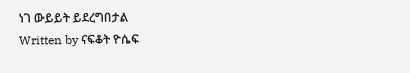ነገ ውይይት ይደረግበታል
Written by ናፍቆት ዮሴፍ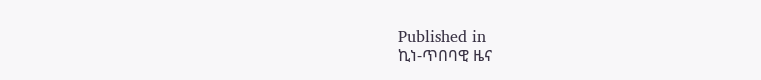Published in
ኪነ-ጥበባዊ ዜና